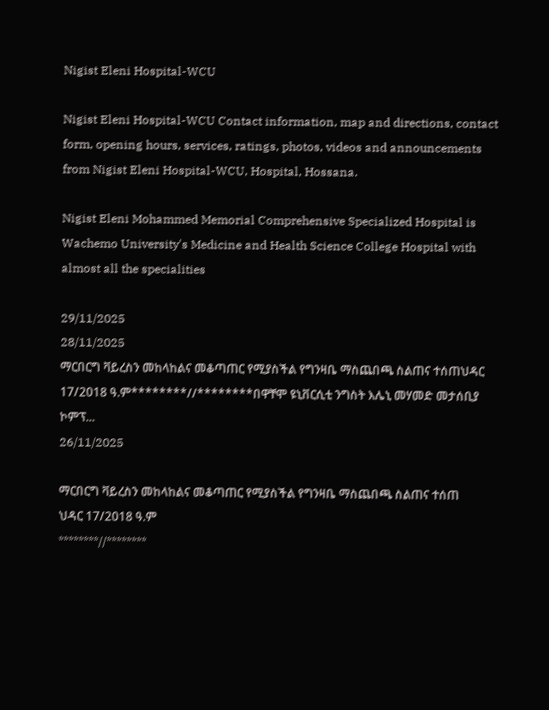Nigist Eleni Hospital-WCU

Nigist Eleni Hospital-WCU Contact information, map and directions, contact form, opening hours, services, ratings, photos, videos and announcements from Nigist Eleni Hospital-WCU, Hospital, Hossana.

Nigist Eleni Mohammed Memorial Comprehensive Specialized Hospital is Wachemo University's Medicine and Health Science College Hospital with almost all the specialities

29/11/2025
28/11/2025
ማርበርግ ቫይረስን መከላከልና መቆጣጠር የሚያስችል የግንዛቤ ማስጨበጫ ስልጠና ተሰጠህዳር 17/2018 ዓ.ም********//********በዋቸሞ ዩኒቨርሲቲ ንግስት እሌኒ መሃመድ መታሰቢያ ኮምፕ...
26/11/2025

ማርበርግ ቫይረስን መከላከልና መቆጣጠር የሚያስችል የግንዛቤ ማስጨበጫ ስልጠና ተሰጠ
ህዳር 17/2018 ዓ.ም
********//********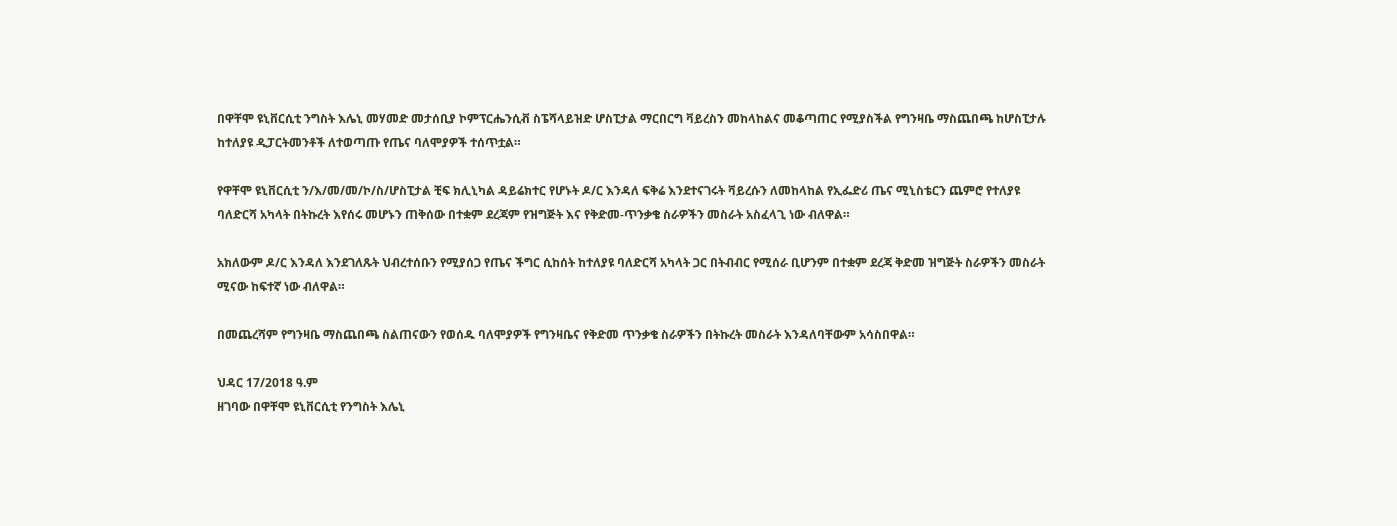በዋቸሞ ዩኒቨርሲቲ ንግስት እሌኒ መሃመድ መታሰቢያ ኮምፕርሔንሲቭ ስፔሻላይዝድ ሆስፒታል ማርበርግ ቫይረስን መከላከልና መቆጣጠር የሚያስችል የግንዛቤ ማስጨበጫ ከሆስፒታሉ ከተለያዩ ዲፓርትመንቶች ለተወጣጡ የጤና ባለሞያዎች ተሰጥቷል።

የዋቸሞ ዩኒቨርሲቲ ን/እ/መ/መ/ኮ/ስ/ሆስፒታል ቺፍ ክሊኒካል ዳይሬክተር የሆኑት ዶ/ር እንዳለ ፍቅሬ እንደተናገሩት ቫይረሱን ለመከላከል የኢፌድሪ ጤና ሚኒስቴርን ጨምሮ የተለያዩ ባለድርሻ አካላት በትኩረት እየሰሩ መሆኑን ጠቅሰው በተቋም ደረጃም የዝግጅት እና የቅድመ-ጥንቃቄ ስራዎችን መስራት አስፈላጊ ነው ብለዋል።

አክለውም ዶ/ር እንዳለ እንደገለጹት ህብረተሰቡን የሚያሰጋ የጤና ችግር ሲከሰት ከተለያዩ ባለድርሻ አካላት ጋር በትብብር የሚሰራ ቢሆንም በተቋም ደረጃ ቅድመ ዝግጅት ስራዎችን መስራት ሚናው ከፍተኛ ነው ብለዋል።

በመጨረሻም የግንዛቤ ማስጨበጫ ስልጠናውን የወሰዱ ባለሞያዎች የግንዛቤና የቅድመ ጥንቃቄ ስራዎችን በትኩረት መስራት እንዳለባቸውም አሳስበዋል።

ህዳር 17/2018 ዓ.ም
ዘገባው በዋቸሞ ዩኒቨርሲቲ የንግስት እሌኒ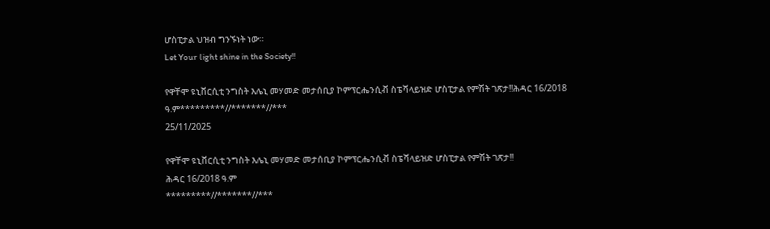ሆስፒታል ህዝብ ግንኙነት ነው።
Let Your light shine in the Society!!

የዋቸሞ ዩኒቨርሲቲ ንግስት እሌኒ መሃመድ መታሰቢያ ኮምፕርሔንሲቭ ስፔሻላይዝድ ሆስፒታል የምሽት ገጽታ!!ሕዳር 16/2018 ዓ.ም*********//*******//***
25/11/2025

የዋቸሞ ዩኒቨርሲቲ ንግስት እሌኒ መሃመድ መታሰቢያ ኮምፕርሔንሲቭ ስፔሻላይዝድ ሆስፒታል የምሽት ገጽታ!!
ሕዳር 16/2018 ዓ.ም
*********//*******//***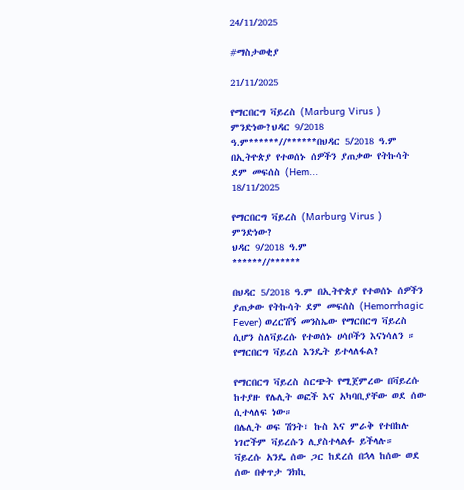24/11/2025

#ማስታወቂያ

21/11/2025

የማርበርግ ቫይረስ (Marburg Virus ) ምንድነው?ህዳር 9/2018 ዓ.ም******//******በህዳር 5/2018 ዓ.ም በኢትዮጵያ የተወሰኑ ሰዎችን ያጠቃው የትኩሳት ደም መፍሰስ (Hem...
18/11/2025

የማርበርግ ቫይረስ (Marburg Virus ) ምንድነው?
ህዳር 9/2018 ዓ.ም
******//******

በህዳር 5/2018 ዓ.ም በኢትዮጵያ የተወሰኑ ሰዎችን ያጠቃው የትኩሳት ደም መፍሰስ (Hemorrhagic Fever) ወረርሽኝ መንስኤው የማርበርግ ቫይረስ ሲሆን ስለቫይረሱ የተወሰኑ ሀሳቦችን እናነሳለን ።
የማርበርግ ቫይረስ እንዴት ይተላለፋል?

የማርበርግ ቫይረስ ስርጭት የሚጀምረው በቫይረሱ ከተያዙ የሌሊት ወፎች እና አካባቢያቸው ወደ ሰው ሲተላለፍ ነው።
በሌሊት ወፍ ሽንት፣ ኩስ እና ምራቅ የተበከሉ ነገሮችም ቫይረሱን ሊያስተላልፉ ይችላሉ።
ቫይረሱ አንዴ ሰው ጋር ከደረሰ በኋላ ከሰው ወደ ሰው በቀጥታ ንክኪ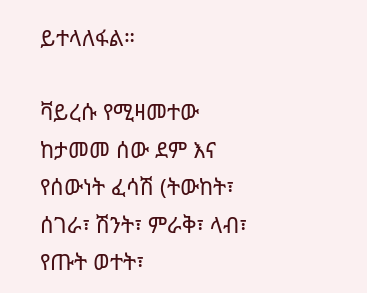ይተላለፋል።

ቫይረሱ የሚዛመተው ከታመመ ሰው ደም እና የሰውነት ፈሳሽ (ትውከት፣ ሰገራ፣ ሽንት፣ ምራቅ፣ ላብ፣ የጡት ወተት፣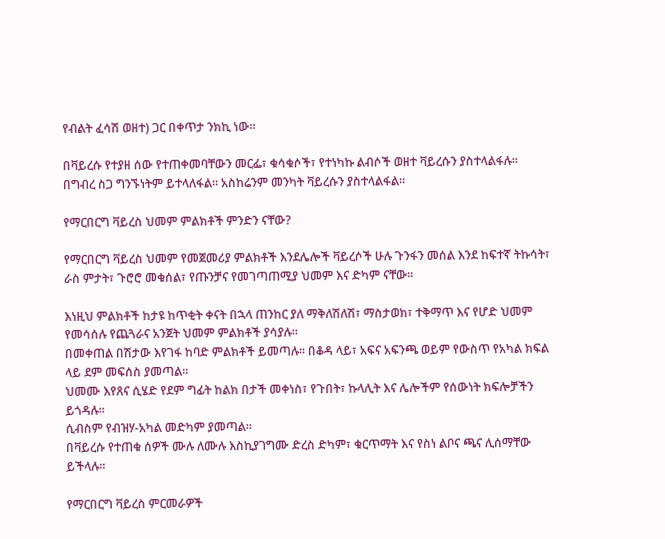የብልት ፈሳሽ ወዘተ) ጋር በቀጥታ ንክኪ ነው።

በቫይረሱ የተያዘ ሰው የተጠቀመባቸውን መርፌ፣ ቁሳቁሶች፣ የተነካኩ ልብሶች ወዘተ ቫይረሱን ያስተላልፋሉ። በግብረ ስጋ ግንኙነትም ይተላለፋል። አስከሬንም መንካት ቫይረሱን ያስተላልፋል።

የማርበርግ ቫይረስ ህመም ምልክቶች ምንድን ናቸው?

የማርበርግ ቫይረስ ህመም የመጀመሪያ ምልክቶች እንደሌሎች ቫይረሶች ሁሉ ጉንፋን መሰል እንደ ከፍተኛ ትኩሳት፣ ራስ ምታት፣ ጉሮሮ መቁሰል፣ የጡንቻና የመገጣጠሚያ ህመም እና ድካም ናቸው።

እነዚህ ምልክቶች ከታዩ ከጥቂት ቀናት በኋላ ጠንከር ያለ ማቅለሽለሽ፣ ማስታወክ፣ ተቅማጥ እና የሆድ ህመም የመሳሰሉ የጨጓራና አንጀት ህመም ምልክቶች ያሳያሉ።
በመቀጠል በሽታው እየገፋ ከባድ ምልክቶች ይመጣሉ። በቆዳ ላይ፣ አፍና አፍንጫ ወይም የውስጥ የአካል ክፍል ላይ ደም መፍሰስ ያመጣል።
ህመሙ እየጸና ሲሄድ የደም ግፊት ከልክ በታች መቀነስ፣ የጉበት፣ ኩላሊት እና ሌሎችም የሰውነት ክፍሎቻችን ይጎዳሉ።
ሲብስም የብዝሃ-አካል መድካም ያመጣል።
በቫይረሱ የተጠቁ ሰዎች ሙሉ ለሙሉ እስኪያገግሙ ድረስ ድካም፣ ቁርጥማት እና የስነ ልቦና ጫና ሊሰማቸው ይችላሉ።

የማርበርግ ቫይረስ ምርመራዎች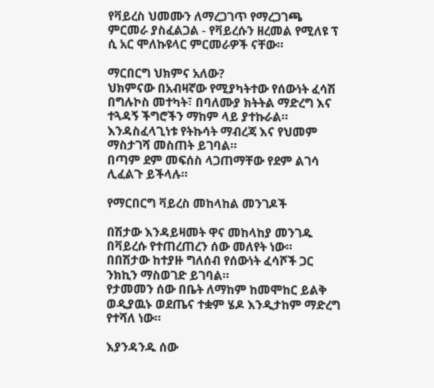የቫይረስ ህመሙን ለማረጋገጥ የማረጋገጫ ምርመራ ያስፈልጋል - የቫይረሱን ዘረመል የሚለዩ ፕ ሲ አር ሞለኩዩላር ምርመራዎች ናቸው።

ማርበርግ ህክምና አለው?
ህክምናው በአብዛኛው የሚያካትተው የሰውነት ፈሳሽ በግሉኮስ መተካት፣ በባለሙያ ክትትል ማድረግ እና ተጓዳኝ ችግሮችን ማከም ላይ ያተኩራል። እንዳስፈላጊነቱ የትኩሳት ማብረጃ እና የህመም ማስታገሻ መስጠት ይገባል።
በጣም ደም መፍሰስ ላጋጠማቸው የደም ልገሳ ሊፈልጉ ይችላሉ።

የማርበርግ ቫይረስ መከላከል መንገዶች

በሽታው እንዳይዛመት ዋና መከላከያ መንገዱ በቫይረሱ የተጠረጠረን ሰው መለየት ነው።
በበሽታው ከተያዙ ግለሰብ የሰውነት ፈሳሾች ጋር ንክኪን ማስወገድ ይገባል።
የታመመን ሰው በቤት ለማከም ከመሞከር ይልቅ ወዲያዉኑ ወደጤና ተቋም ሄዶ እንዲታከም ማድረግ የተሻለ ነው።

እያንዳንዱ ሰው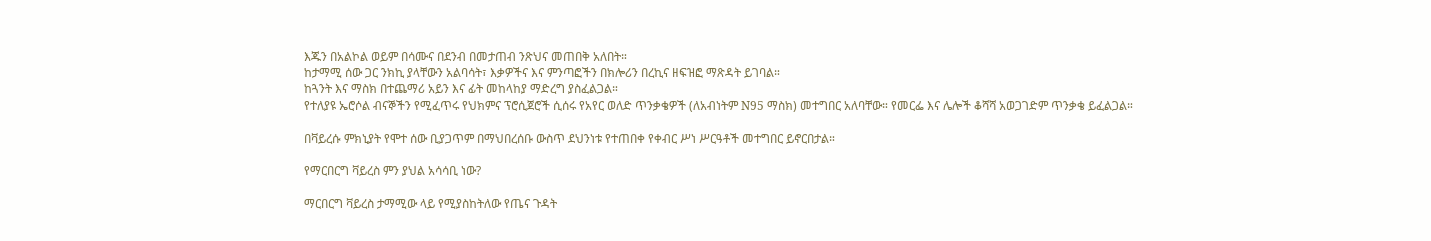እጁን በአልኮል ወይም በሳሙና በደንብ በመታጠብ ንጽህና መጠበቅ አለበት።
ከታማሚ ሰው ጋር ንክኪ ያላቸውን አልባሳት፣ እቃዎችና እና ምንጣፎችን በክሎሪን በረኪና ዘፍዝፎ ማጽዳት ይገባል።
ከጓንት እና ማስክ በተጨማሪ አይን እና ፊት መከላከያ ማድረግ ያስፈልጋል።
የተለያዩ ኤሮሶል ብናኞችን የሚፈጥሩ የህክምና ፕሮሲጀሮች ሲሰሩ የአየር ወለድ ጥንቃቄዎች (ለአብነትም N95 ማስክ) መተግበር አለባቸው። የመርፌ እና ሌሎች ቆሻሻ አወጋገድም ጥንቃቄ ይፈልጋል።

በቫይረሱ ምክኒያት የሞተ ሰው ቢያጋጥም በማህበረሰቡ ውስጥ ደህንነቱ የተጠበቀ የቀብር ሥነ ሥርዓቶች መተግበር ይኖርበታል።

የማርበርግ ቫይረስ ምን ያህል አሳሳቢ ነው?

ማርበርግ ቫይረስ ታማሚው ላይ የሚያስከትለው የጤና ጉዳት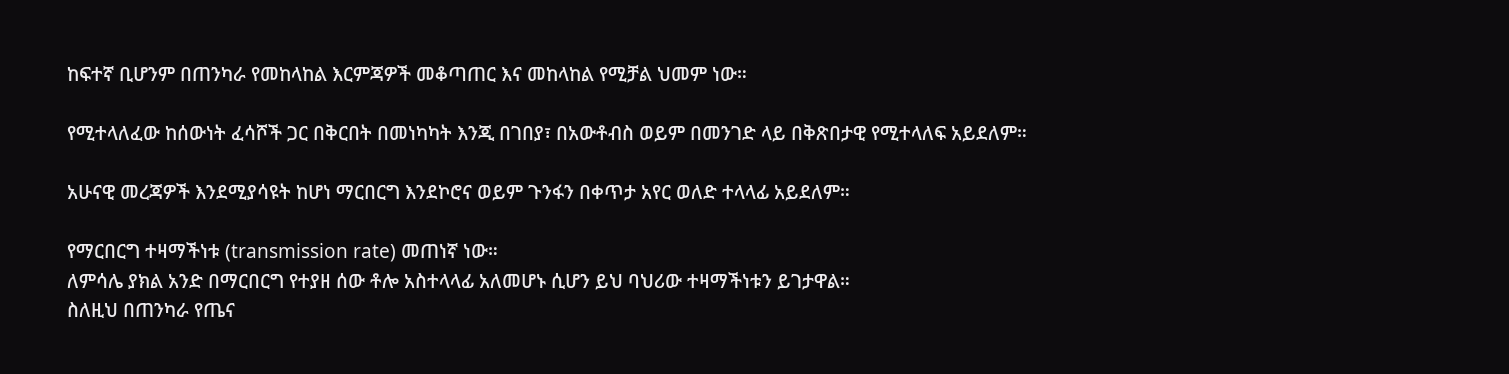ከፍተኛ ቢሆንም በጠንካራ የመከላከል እርምጃዎች መቆጣጠር እና መከላከል የሚቻል ህመም ነው።

የሚተላለፈው ከሰውነት ፈሳሾች ጋር በቅርበት በመነካካት እንጂ በገበያ፣ በአውቶብስ ወይም በመንገድ ላይ በቅጽበታዊ የሚተላለፍ አይደለም።

አሁናዊ መረጃዎች እንደሚያሳዩት ከሆነ ማርበርግ እንደኮሮና ወይም ጉንፋን በቀጥታ አየር ወለድ ተላላፊ አይደለም።

የማርበርግ ተዛማችነቱ (transmission rate) መጠነኛ ነው።
ለምሳሌ ያክል አንድ በማርበርግ የተያዘ ሰው ቶሎ አስተላላፊ አለመሆኑ ሲሆን ይህ ባህሪው ተዛማችነቱን ይገታዋል።
ስለዚህ በጠንካራ የጤና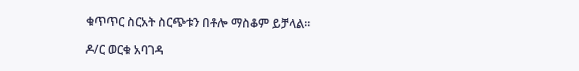ቁጥጥር ስርአት ስርጭቱን በቶሎ ማስቆም ይቻላል።

ዶ/ር ወርቁ አባገዳ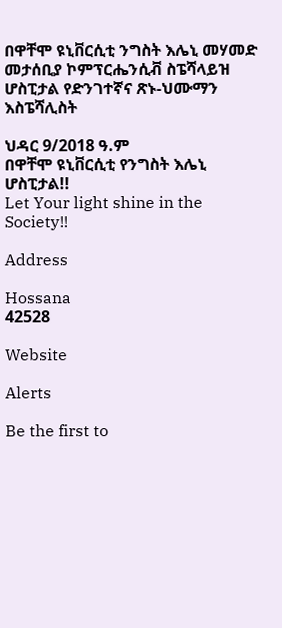በዋቸሞ ዩኒቨርሲቲ ንግስት እሌኒ መሃመድ መታሰቢያ ኮምፕርሔንሲቭ ስፔሻላይዝ ሆስፒታል የድንገተኛና ጽኑ-ህሙማን እስፔሻሊስት

ህዳር 9/2018 ዓ.ም
በዋቸሞ ዩኒቨርሲቲ የንግስት እሌኒ ሆስፒታል!!
Let Your light shine in the Society!!

Address

Hossana
42528

Website

Alerts

Be the first to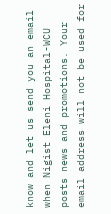know and let us send you an email when Nigist Eleni Hospital-WCU posts news and promotions. Your email address will not be used for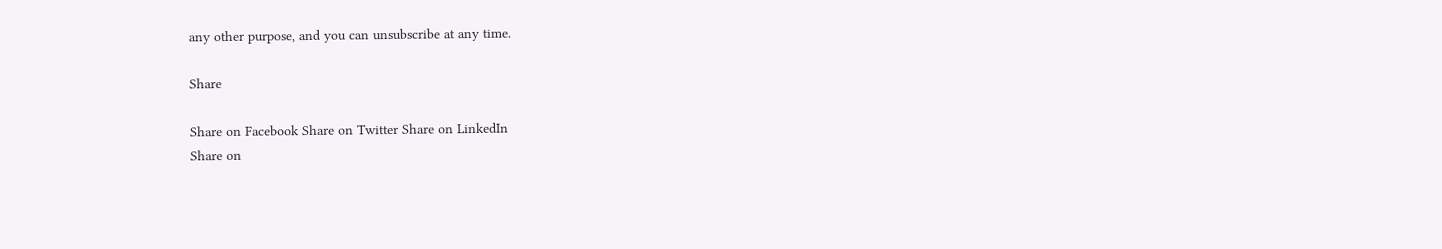any other purpose, and you can unsubscribe at any time.

Share

Share on Facebook Share on Twitter Share on LinkedIn
Share on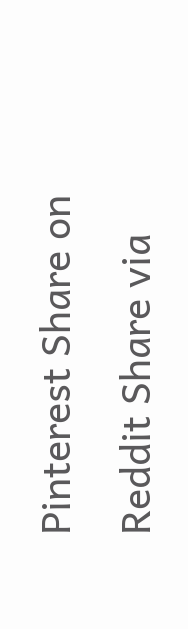Pinterest Share on Reddit Share via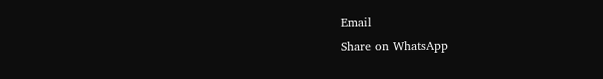Email
Share on WhatsApp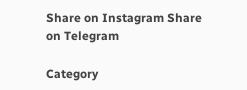Share on Instagram Share on Telegram

Category